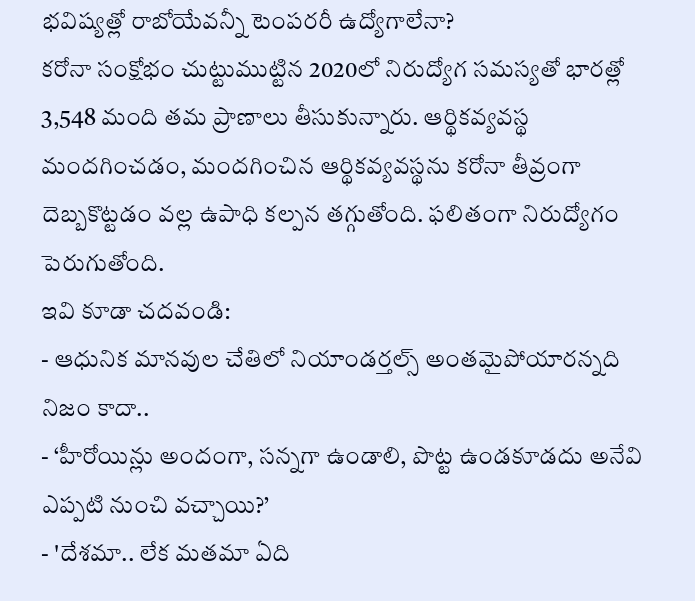భవిష్యత్లో రాబోయేవన్నీ టెంపరరీ ఉద్యోగాలేనా?
కరోనా సంక్షోభం చుట్టుముట్టిన 2020లో నిరుద్యోగ సమస్యతో భారత్లో 3,548 మంది తమ ప్రాణాలు తీసుకున్నారు. ఆర్థికవ్యవస్థ మందగించడం, మందగించిన ఆర్థికవ్యవస్థను కరోనా తీవ్రంగా దెబ్బకొట్టడం వల్ల ఉపాధి కల్పన తగ్గుతోంది. ఫలితంగా నిరుద్యోగం పెరుగుతోంది.
ఇవి కూడా చదవండి:
- ఆధునిక మానవుల చేతిలో నియాండర్తల్స్ అంతమైపోయారన్నది నిజం కాదా..
- ‘హీరోయిన్లు అందంగా, సన్నగా ఉండాలి, పొట్ట ఉండకూడదు అనేవి ఎప్పటి నుంచి వచ్చాయి?’
- 'దేశమా.. లేక మతమా ఏది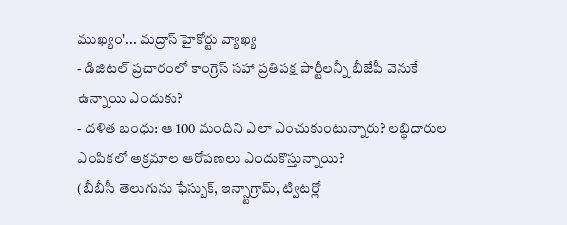ముఖ్యం'... మద్రాస్ హైకోర్టు వ్యాఖ్య
- డిజిటల్ ప్రచారంలో కాంగ్రెస్ సహా ప్రతిపక్ష పార్టీలన్నీ బీజేపీ వెనుకే ఉన్నాయి ఎందుకు?
- దళిత బంధు: ఆ 100 మందిని ఎలా ఎంచుకుంటున్నారు? లబ్ధిదారుల ఎంపికలో అక్రమాల ఆరోపణలు ఎందుకొస్తున్నాయి?
(బీబీసీ తెలుగును ఫేస్బుక్, ఇన్స్టాగ్రామ్, ట్విటర్లో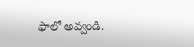ఫాలో అవ్వండి.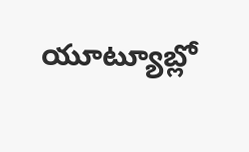యూట్యూబ్లో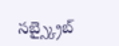సబ్స్క్రైబ్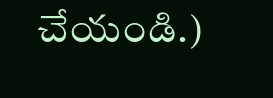చేయండి.)